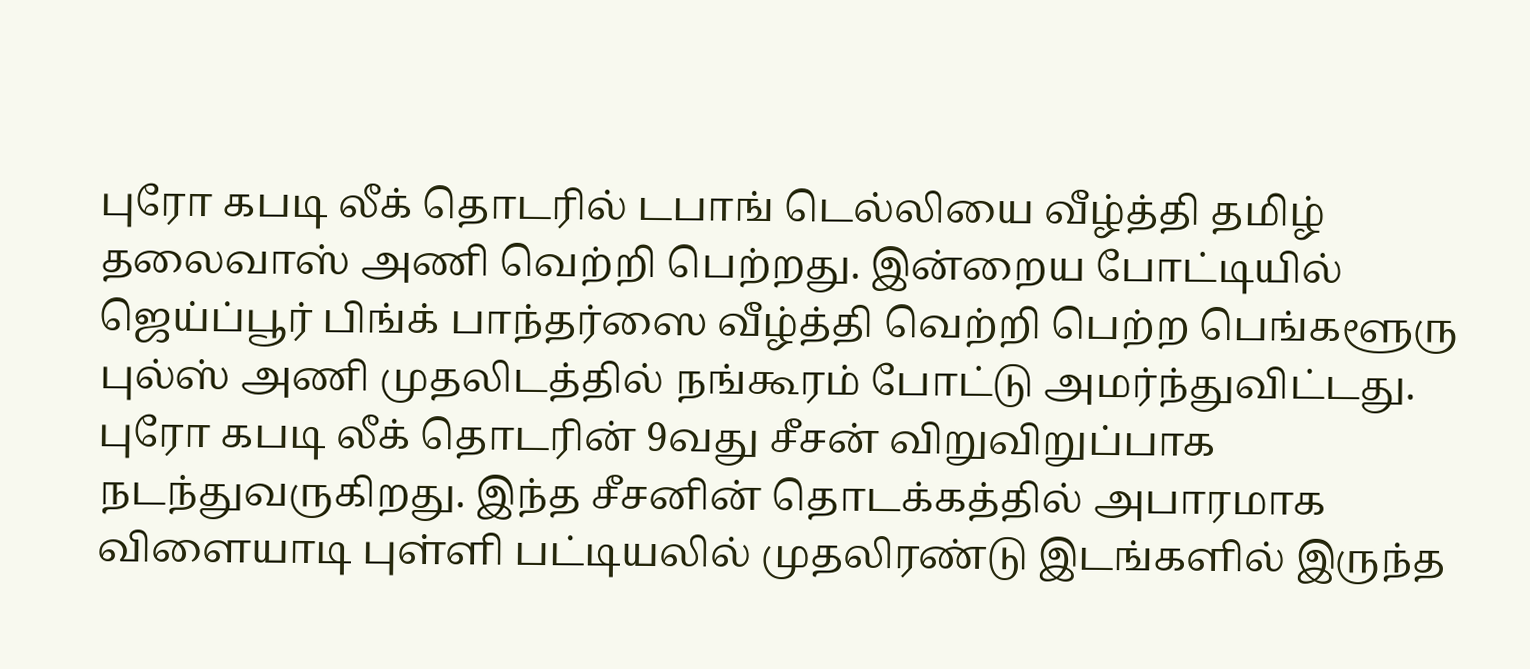புரோ கபடி லீக் தொடரில் டபாங் டெல்லியை வீழ்த்தி தமிழ் தலைவாஸ் அணி வெற்றி பெற்றது. இன்றைய போட்டியில் ஜெய்ப்பூர் பிங்க் பாந்தர்ஸை வீழ்த்தி வெற்றி பெற்ற பெங்களூரு புல்ஸ் அணி முதலிடத்தில் நங்கூரம் போட்டு அமர்ந்துவிட்டது.
புரோ கபடி லீக் தொடரின் 9வது சீசன் விறுவிறுப்பாக நடந்துவருகிறது. இந்த சீசனின் தொடக்கத்தில் அபாரமாக விளையாடி புள்ளி பட்டியலில் முதலிரண்டு இடங்களில் இருந்த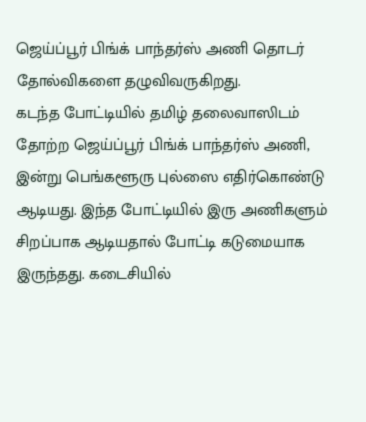ஜெய்ப்பூர் பிங்க் பாந்தர்ஸ் அணி தொடர் தோல்விகளை தழுவிவருகிறது.
கடந்த போட்டியில் தமிழ் தலைவாஸிடம் தோற்ற ஜெய்ப்பூர் பிங்க் பாந்தர்ஸ் அணி, இன்று பெங்களூரு புல்ஸை எதிர்கொண்டு ஆடியது. இந்த போட்டியில் இரு அணிகளும் சிறப்பாக ஆடியதால் போட்டி கடுமையாக இருந்தது. கடைசியில்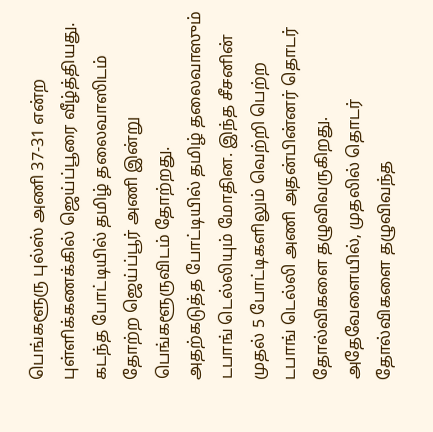பெங்களூரு புல்ஸ் அணி 37-31 என்ற புள்ளிக்கணக்கில் ஜெய்ப்பூரை வீழ்த்தியது. கடந்த போட்டியில் தமிழ் தலைவாஸிடம் தோற்ற ஜெய்ப்பூர் அணி இன்று பெங்களூருவிடம் தோற்றது.
அதற்கடுத்த போட்டியில் தமிழ் தலைவாஸும் டபாங் டெல்லியும் மோதின. இந்த சீசனின் முதல் 5 போட்டிகளிலும் வெற்றி பெற்ற டபாங் டெல்லி அணி அதன்பின்னர் தொடர் தோல்விகளை தழுவிவருகிறது. அதேவேளையில், முதலில் தொடர் தோல்விகளை தழுவிவந்த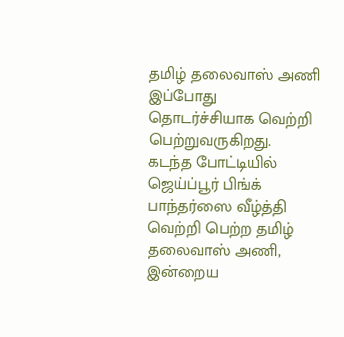தமிழ் தலைவாஸ் அணி இப்போது தொடர்ச்சியாக வெற்றி பெற்றுவருகிறது.
கடந்த போட்டியில் ஜெய்ப்பூர் பிங்க் பாந்தர்ஸை வீழ்த்தி வெற்றி பெற்ற தமிழ் தலைவாஸ் அணி, இன்றைய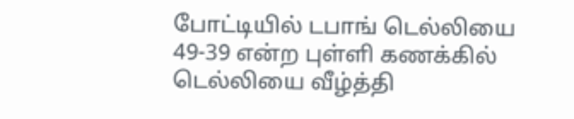போட்டியில் டபாங் டெல்லியை 49-39 என்ற புள்ளி கணக்கில் டெல்லியை வீழ்த்தி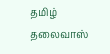தமிழ் தலைவாஸ்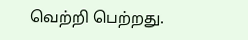வெற்றி பெற்றது.